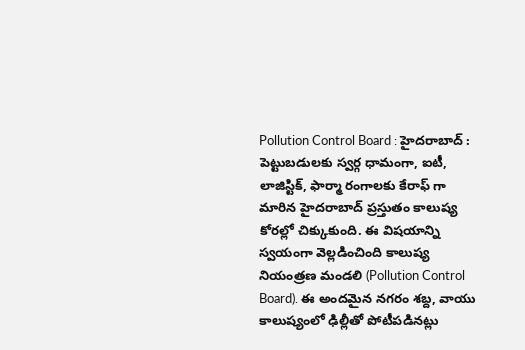Pollution Control Board : హైదరాబాద్ : పెట్టుబడులకు స్వర్గ ధామంగా, ఐటీ, లాజిస్టిక్, ఫార్మా రంగాలకు కేరాఫ్ గా మారిన హైదరాబాద్ ప్రస్తుతం కాలుష్య కోరల్లో చిక్కుకుంది. ఈ విషయాన్ని స్వయంగా వెల్లడించింది కాలుష్య నియంత్రణ మండలి (Pollution Control Board). ఈ అందమైన నగరం శబ్ద, వాయు కాలుష్యంలో ఢిల్లీతో పోటీపడినట్లు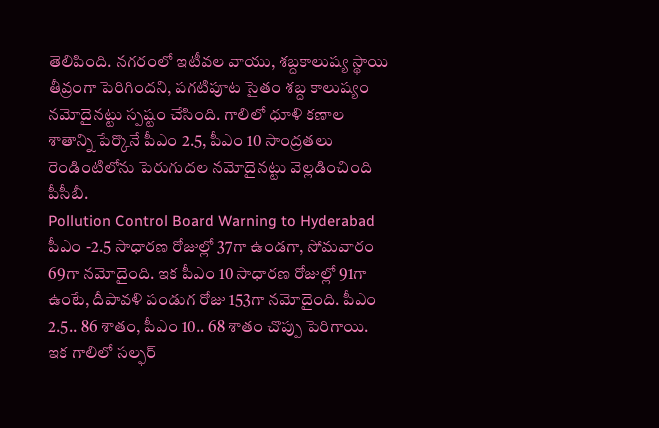తెలిపింది. నగరంలో ఇటీవల వాయు, శబ్దకాలుష్య స్థాయి తీవ్రంగా పెరిగిందని, పగటిపూట సైతం శబ్ద కాలుష్యం నమోదైనట్టు స్పష్టం చేసింది. గాలిలో ధూళి కణాల శాతాన్ని పేర్కొనే పీఎం 2.5, పీఎం 10 సాంద్రతలు రెండింటిలోను పెరుగుదల నమోదైనట్టు వెల్లడించింది పీసీబీ.
Pollution Control Board Warning to Hyderabad
పీఎం -2.5 సాధారణ రోజుల్లో 37గా ఉండగా, సోమవారం 69గా నమోదైంది. ఇక పీఎం 10 సాధారణ రోజుల్లో 91గా ఉంటే, దీపావళి పండుగ రోజు 153గా నమోదైంది. పీఎం 2.5.. 86 శాతం, పీఎం 10.. 68 శాతం చొప్పు పెరిగాయి. ఇక గాలిలో సల్ఫర్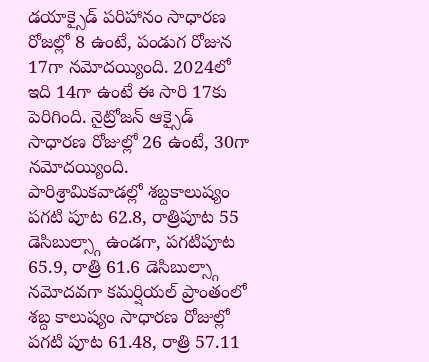డయాక్సైడ్ పరిహానం సాధారణ రోజల్లో 8 ఉంటే, పండుగ రోజున 17గా నమోదయ్యింది. 2024లో ఇది 14గా ఉంటే ఈ సారి 17కు పెరిగింది. నైట్రోజన్ ఆక్సైడ్ సాధారణ రోజుల్లో 26 ఉంటే, 30గా నమోదయ్యింది.
పారిశ్రామికవాడల్లో శబ్దకాలుష్యం పగటి పూట 62.8, రాత్రిపూట 55 డెసిబుల్స్గా ఉండగా, పగటిపూట 65.9, రాత్రి 61.6 డెసిబుల్స్గా నమోదవగా కమర్షియల్ ప్రాంతంలో శబ్ద కాలుష్యం సాధారణ రోజుల్లో పగటి పూట 61.48, రాత్రి 57.11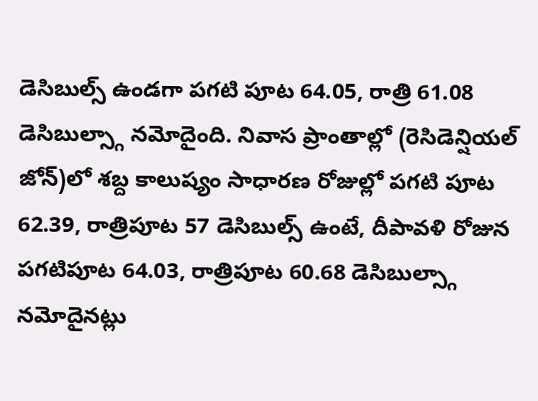డెసిబుల్స్ ఉండగా పగటి పూట 64.05, రాత్రి 61.08 డెసిబుల్స్గా నమోదైంది. నివాస ప్రాంతాల్లో (రెసిడెన్షియల్ జోన్)లో శబ్ద కాలుష్యం సాధారణ రోజుల్లో పగటి పూట 62.39, రాత్రిపూట 57 డెసిబుల్స్ ఉంటే, దీపావళి రోజున పగటిపూట 64.03, రాత్రిపూట 60.68 డెసిబుల్స్గా నమోదైనట్లు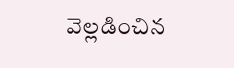వెల్లడించిన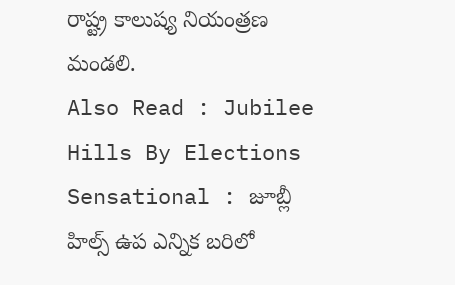రాష్ట్ర కాలుష్య నియంత్రణ మండలి.
Also Read : Jubilee Hills By Elections Sensational : జూబ్లీ హిల్స్ ఉప ఎన్నిక బరిలో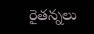రైతన్నలు